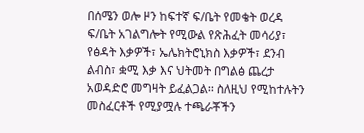በሰሜን ወሎ ዞን ከፍተኛ ፍ/ቤት የመቄት ወረዳ ፍ/ቤት አገልግሎት የሚውል የጽሕፈት መሳሪያ፣ የፅዳት እቃዎች፣ ኤሌክትሮኒክስ እቃዎች፣ ደንብ ልብስ፣ ቋሚ እቃ እና ህትመት በግልፅ ጨረታ አወዳድሮ መግዛት ይፈልጋል፡፡ ስለዚህ የሚከተሉትን መስፈርቶች የሚያሟሉ ተጫራቾችን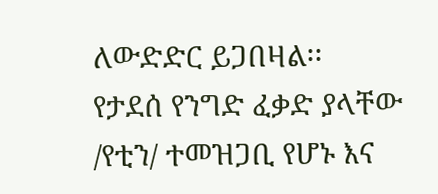ለውድድር ይጋበዛል፡፡
የታደሰ የንግድ ፈቃድ ያላቸው /የቲን/ ተመዝጋቢ የሆኑ እና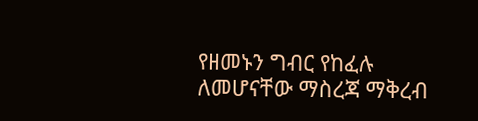የዘመኑን ግብር የከፈሉ ለመሆናቸው ማስረጃ ማቅረብ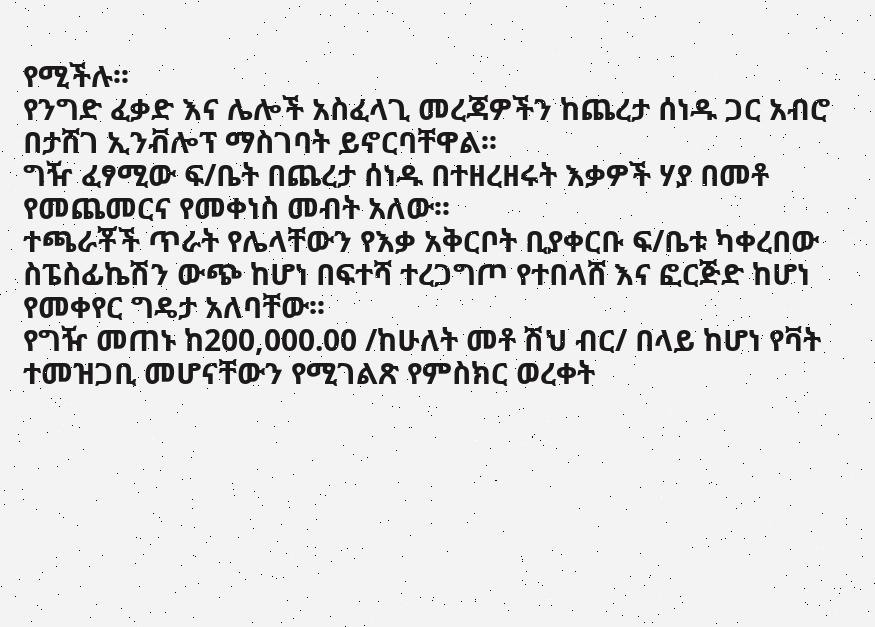የሚችሉ፡፡
የንግድ ፈቃድ እና ሌሎች አስፈላጊ መረጃዎችን ከጨረታ ሰነዱ ጋር አብሮ በታሸገ ኢንቭሎፕ ማስገባት ይኖርባቸዋል፡፡
ግዥ ፈፃሚው ፍ/ቤት በጨረታ ሰነዱ በተዘረዘሩት እቃዎች ሃያ በመቶ የመጨመርና የመቀነስ መብት አለው፡፡
ተጫራቾች ጥራት የሌላቸውን የእቃ አቅርቦት ቢያቀርቡ ፍ/ቤቱ ካቀረበው ስፔስፊኬሽን ውጭ ከሆነ በፍተሻ ተረጋግጦ የተበላሸ እና ፎርጅድ ከሆነ የመቀየር ግዴታ አለባቸው፡፡
የግዥ መጠኑ ከ200,000.00 /ከሁለት መቶ ሽህ ብር/ በላይ ከሆነ የቫት ተመዝጋቢ መሆናቸውን የሚገልጽ የምስክር ወረቀት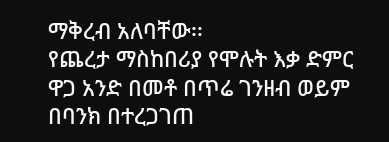ማቅረብ አለባቸው፡፡
የጨረታ ማስከበሪያ የሞሉት እቃ ድምር ዋጋ አንድ በመቶ በጥሬ ገንዘብ ወይም በባንክ በተረጋገጠ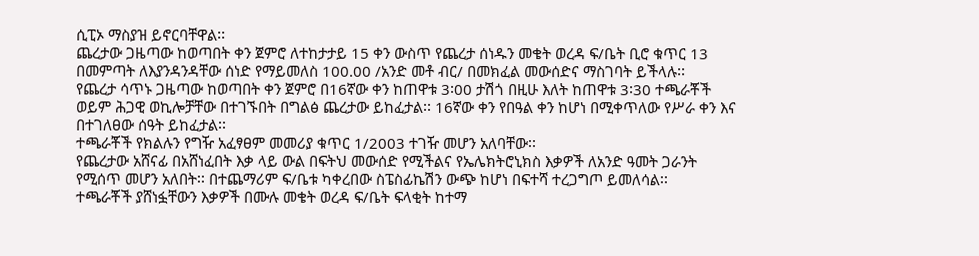ሲፒኦ ማስያዝ ይኖርባቸዋል፡፡
ጨረታው ጋዜጣው ከወጣበት ቀን ጀምሮ ለተከታታይ 15 ቀን ውስጥ የጨረታ ሰነዱን መቄት ወረዳ ፍ/ቤት ቢሮ ቁጥር 13 በመምጣት ለእያንዳንዳቸው ሰነድ የማይመለስ 100.00 /አንድ መቶ ብር/ በመክፈል መውሰድና ማስገባት ይችላሉ፡፡
የጨረታ ሳጥኑ ጋዜጣው ከወጣበት ቀን ጀምሮ በ16ኛው ቀን ከጠዋቱ 3፡00 ታሽጎ በዚሁ እለት ከጠዋቱ 3፡30 ተጫራቾች ወይም ሕጋዊ ወኪሎቻቸው በተገኙበት በግልፅ ጨረታው ይከፈታል፡፡ 16ኛው ቀን የበዓል ቀን ከሆነ በሚቀጥለው የሥራ ቀን እና በተገለፀው ሰዓት ይከፈታል፡፡
ተጫራቾች የክልሉን የግዥ አፈፃፀም መመሪያ ቁጥር 1/2003 ተገዥ መሆን አለባቸው፡፡
የጨረታው አሸናፊ በአሸነፈበት እቃ ላይ ውል በፍትህ መውሰድ የሚችልና የኤሌክትሮኒክስ እቃዎች ለአንድ ዓመት ጋራንት የሚሰጥ መሆን አለበት፡፡ በተጨማሪም ፍ/ቤቱ ካቀረበው ስፔስፊኬሽን ውጭ ከሆነ በፍተሻ ተረጋግጦ ይመለሳል፡፡
ተጫራቾች ያሸነፏቸውን እቃዎች በሙሉ መቄት ወረዳ ፍ/ቤት ፍላቂት ከተማ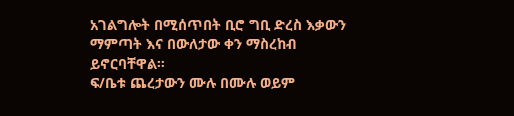አገልግሎት በሚሰጥበት ቢሮ ግቢ ድረስ እቃውን ማምጣት እና በውለታው ቀን ማስረከብ ይኖርባቸዋል፡፡
ፍ/ቤቱ ጨረታውን ሙሉ በሙሉ ወይም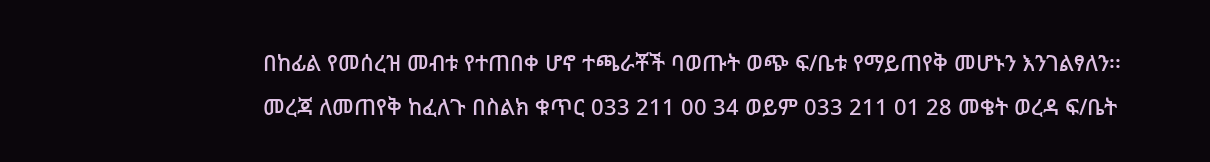በከፊል የመሰረዝ መብቱ የተጠበቀ ሆኖ ተጫራቾች ባወጡት ወጭ ፍ/ቤቱ የማይጠየቅ መሆኑን እንገልፃለን፡፡
መረጃ ለመጠየቅ ከፈለጉ በስልክ ቁጥር 033 211 00 34 ወይም 033 211 01 28 መቄት ወረዳ ፍ/ቤት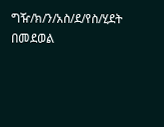ግዥ/ክ/ን/አስ/ደ/የስ/ሂደት በመደወል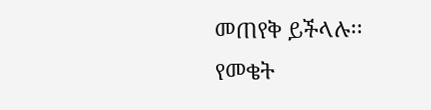መጠየቅ ይችላሉ፡፡
የመቄት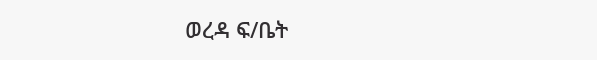ወረዳ ፍ/ቤት